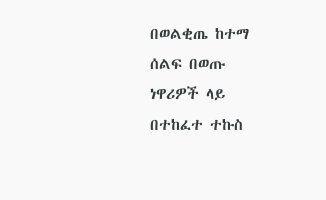በወልቂጤ ከተማ ሰልፍ በወጡ ነዋሪዎች ላይ በተከፈተ ተኩስ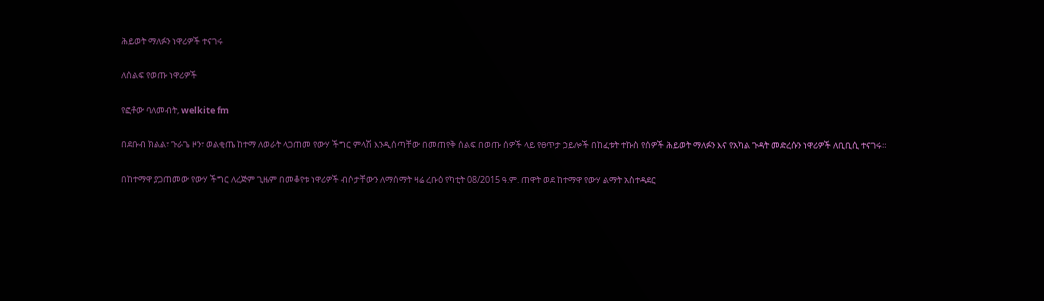ሕይወት ማለፉን ነዋሪዎች ተናገሩ

ለሰልፍ የወጡ ነዋሪዎች

የፎቶው ባለመብት, welkite fm

በደቡብ ክልል፣ ጉራጌ ዞን፣ ወልቂጤ ከተማ ለወራት ላጋጠመ የውሃ ችግር ምላሽ እንዲሰጣቸው በመጠየቅ ሰልፍ በወጡ ሰዎች ላይ የፀጥታ ኃይሎች በከፈቱት ተኩስ የሰዎች ሕይወት ማለፉን እና የአካል ጉዳት መድረሱን ነዋሪዎች ለቢቢሲ ተናገሩ።

በከተማዋ ያጋጠመው የውሃ ችግር ለረጅም ጊዜም በመቆየቱ ነዋሪዎች ብሶታቸውን ለማሰማት ዛሬ ረቡዕ የካቲት 08/2015 ዓ.ም. ጠዋት ወደ ከተማዋ የውሃ ልማት አስተዳደር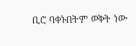ቢሮ ባቀኑበትም ወቅት ነው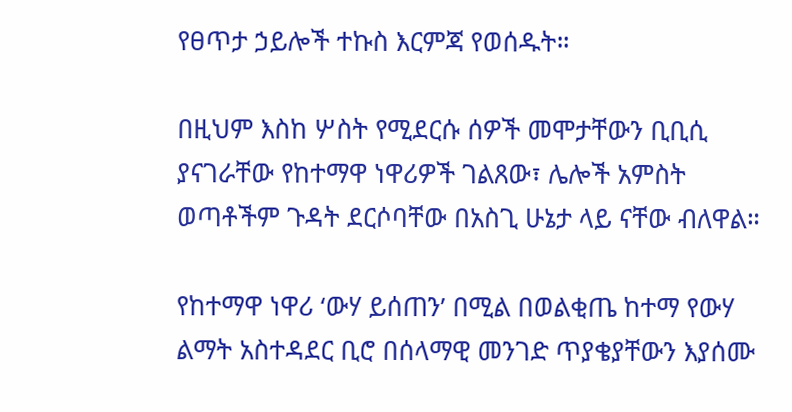የፀጥታ ኃይሎች ተኩስ እርምጃ የወሰዱት።

በዚህም እስከ ሦስት የሚደርሱ ሰዎች መሞታቸውን ቢቢሲ ያናገራቸው የከተማዋ ነዋሪዎች ገልጸው፣ ሌሎች አምስት ወጣቶችም ጉዳት ደርሶባቸው በአስጊ ሁኔታ ላይ ናቸው ብለዋል።

የከተማዋ ነዋሪ ‘ውሃ ይሰጠን’ በሚል በወልቂጤ ከተማ የውሃ ልማት አስተዳደር ቢሮ በሰላማዊ መንገድ ጥያቄያቸውን እያሰሙ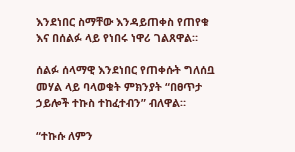እንደነበር ስማቸው እንዳይጠቀስ የጠየቁ እና በሰልፉ ላይ የነበሩ ነዋሪ ገልጸዋል።

ሰልፉ ሰላማዊ እንደነበር የጠቀሱት ግለሰቧ መሃል ላይ ባላወቁት ምክንያት “በፀጥታ ኃይሎች ተኩስ ተከፈተብን” ብለዋል።

“ተኩሱ ለምን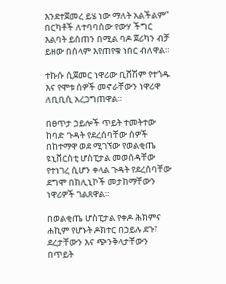እንደተጀመረ ይሄ ነው ማለት አልችልም” በርካቶች ለተባባሰው የውሃ ችግር እልባት ይሰጠን በሚል ባዶ ጀሪካን ብቻ ይዘው በሰላም እየጠየቁ ነበር ብለዋል።

ተኩሱ ሲጀመር ነዋሪው ቢሸሽም የተጎዱ እና የሞቱ ሰዎች መኖራቸውን ነዋሪዋ ለቢቢሲ አረጋግጠዋል።

በፀጥታ ኃይሎች ጥይት ተመትተው ከባድ ጉዳት የደረሰባቸው ሰዎች በከተማዋ ወደ ሚገኘው የወልቂጤ ዩኒቨርስቲ ሆስፒታል መወሰዳቸው የተነገረ ሲሆን ቀላል ጉዳት የደረሰባቸው ደግሞ በክሊኒኮች መታከማቸውን ነዋሪዎች ገልጸዋል።

በወልቂጤ ሆስፒታል የቀዶ ሕክምና ሐኪም የሆኑት ዶክተር በኃይሉ ደጉ፣ ደረታቸውን እና ጭንቅላታቸውን በጥይት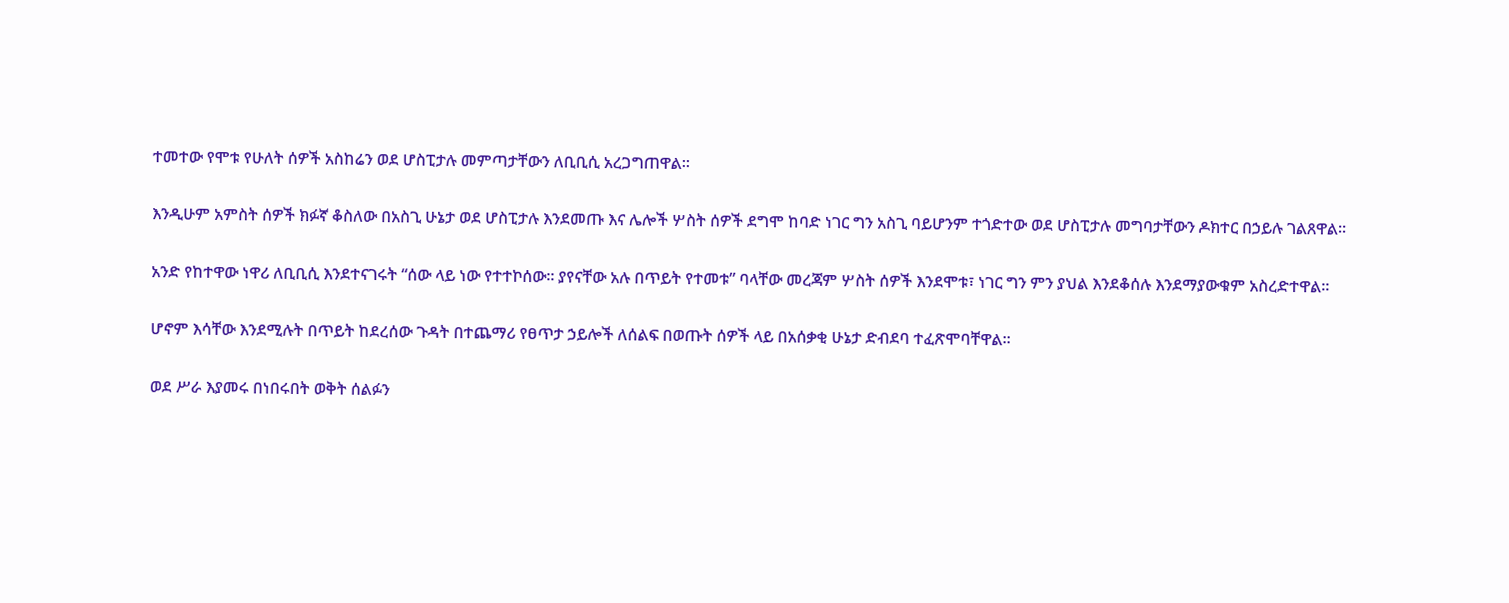ተመተው የሞቱ የሁለት ሰዎች አስከሬን ወደ ሆስፒታሉ መምጣታቸውን ለቢቢሲ አረጋግጠዋል።

እንዲሁም አምስት ሰዎች ክፉኛ ቆስለው በአስጊ ሁኔታ ወደ ሆስፒታሉ እንደመጡ እና ሌሎች ሦስት ሰዎች ደግሞ ከባድ ነገር ግን አስጊ ባይሆንም ተጎድተው ወደ ሆስፒታሉ መግባታቸውን ዶክተር በኃይሉ ገልጸዋል።

አንድ የከተዋው ነዋሪ ለቢቢሲ እንደተናገሩት “ሰው ላይ ነው የተተኮሰው። ያየናቸው አሉ በጥይት የተመቱ” ባላቸው መረጃም ሦስት ሰዎች እንደሞቱ፣ ነገር ግን ምን ያህል እንደቆሰሉ እንደማያውቁም አስረድተዋል።

ሆኖም እሳቸው እንደሚሉት በጥይት ከደረሰው ጉዳት በተጨማሪ የፀጥታ ኃይሎች ለሰልፍ በወጡት ሰዎች ላይ በአሰቃቂ ሁኔታ ድብደባ ተፈጽሞባቸዋል።

ወደ ሥራ እያመሩ በነበሩበት ወቅት ሰልፉን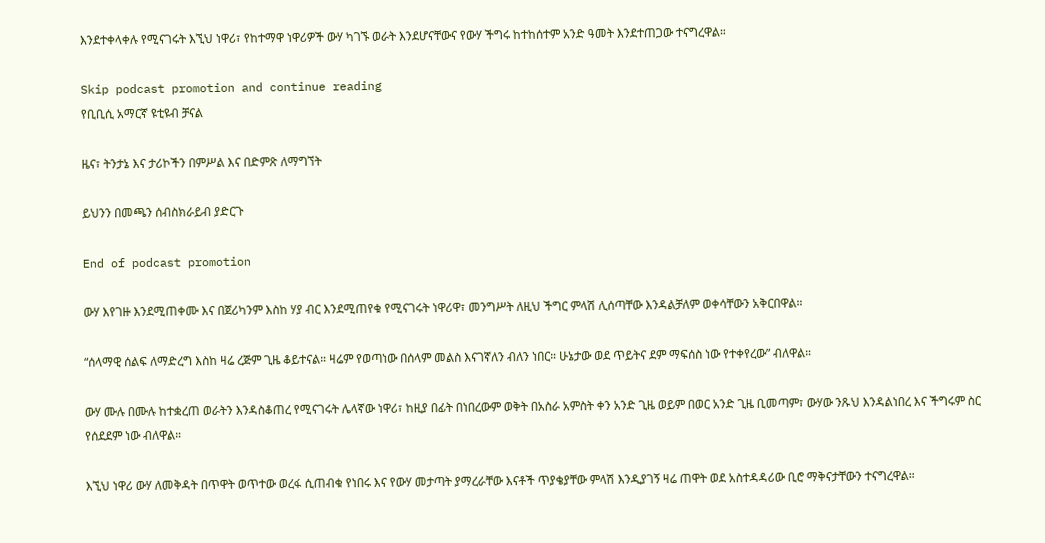እንደተቀላቀሉ የሚናገሩት እኚህ ነዋሪ፣ የከተማዋ ነዋሪዎች ውሃ ካገኙ ወራት እንደሆናቸውና የውሃ ችግሩ ከተከሰተም አንድ ዓመት እንደተጠጋው ተናግረዋል።

Skip podcast promotion and continue reading
የቢቢሲ አማርኛ ዩቲዩብ ቻናል

ዜና፣ ትንታኔ እና ታሪኮችን በምሥል እና በድምጽ ለማግኘት

ይህንን በመጫን ሰብስክራይብ ያድርጉ

End of podcast promotion

ውሃ እየገዙ እንደሚጠቀሙ እና በጀሪካንም እስከ ሃያ ብር እንደሚጠየቁ የሚናገሩት ነዋሪዋ፣ መንግሥት ለዚህ ችግር ምላሽ ሊሰጣቸው እንዳልቻለም ወቀሳቸውን አቅርበዋል።

“ሰላማዊ ሰልፍ ለማድረግ እስከ ዛሬ ረጅም ጊዜ ቆይተናል። ዛሬም የወጣነው በሰላም መልስ እናገኛለን ብለን ነበር። ሁኔታው ወደ ጥይትና ደም ማፍሰስ ነው የተቀየረው” ብለዋል።

ውሃ ሙሉ በሙሉ ከተቋረጠ ወራትን እንዳስቆጠረ የሚናገሩት ሌላኛው ነዋሪ፣ ከዚያ በፊት በነበረውም ወቅት በአስራ አምስት ቀን አንድ ጊዜ ወይም በወር አንድ ጊዜ ቢመጣም፣ ውሃው ንጹህ እንዳልነበረ እና ችግሩም ስር የሰደደም ነው ብለዋል።

እኚህ ነዋሪ ውሃ ለመቅዳት በጥዋት ወጥተው ወረፋ ሲጠብቁ የነበሩ እና የውሃ መታጣት ያማረራቸው እናቶች ጥያቄያቸው ምላሽ እንዲያገኝ ዛሬ ጠዋት ወደ አስተዳዳሪው ቢሮ ማቅናታቸውን ተናግረዋል።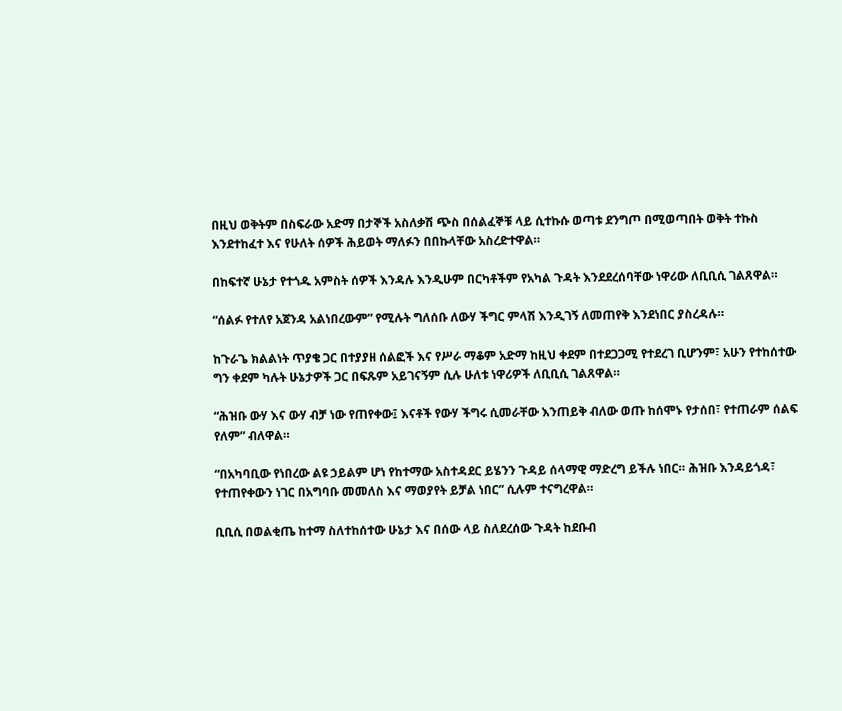በዚህ ወቅትም በስፍራው አድማ በታኞች አስለቃሽ ጭስ በሰልፈኞቹ ላይ ሲተኩሱ ወጣቱ ደንግጦ በሚወጣበት ወቅት ተኩስ እንደተከፈተ እና የሁለት ሰዎች ሕይወት ማለፉን በበኩላቸው አስረድተዋል።

በከፍተኛ ሁኔታ የተጎዱ አምስት ሰዎች እንዳሉ እንዲሁም በርካቶችም የአካል ጉዳት እንደደረሰባቸው ነዋሪው ለቢቢሲ ገልጸዋል።

“ሰልፉ የተለየ አጀንዳ አልነበረውም” የሚሉት ግለሰቡ ለውሃ ችግር ምላሽ እንዲገኝ ለመጠየቅ እንደነበር ያስረዳሉ።

ከጉራጌ ክልልነት ጥያቄ ጋር በተያያዘ ሰልፎች እና የሥራ ማቆም አድማ ከዚህ ቀደም በተደጋጋሚ የተደረገ ቢሆንም፣ አሁን የተከሰተው ግን ቀደም ካሉት ሁኔታዎች ጋር በፍጹም አይገናኝም ሲሉ ሁለቱ ነዋሪዎች ለቢቢሲ ገልጸዋል።

“ሕዝቡ ውሃ እና ውሃ ብቻ ነው የጠየቀው፤ እናቶች የውሃ ችግሩ ሲመራቸው እንጠይቅ ብለው ወጡ ከሰሞኑ የታሰበ፣ የተጠራም ሰልፍ የለም” ብለዋል።

“በአካባቢው የነበረው ልዩ ኃይልም ሆነ የከተማው አስተዳደር ይሄንን ጉዳይ ሰላማዊ ማድረግ ይችሉ ነበር። ሕዝቡ እንዳይጎዳ፣ የተጠየቀውን ነገር በአግባቡ መመለስ እና ማወያየት ይቻል ነበር” ሲሉም ተናግረዋል።

ቢቢሲ በወልቂጤ ከተማ ስለተከሰተው ሁኔታ እና በሰው ላይ ስለደረሰው ጉዳት ከደቡብ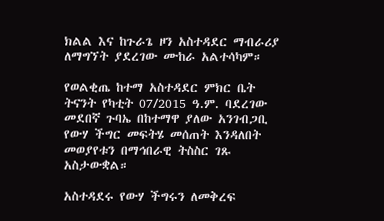ክልል እና ከጉራጌ ዞን አስተዳደር ማብራሪያ ለማግኘት ያደረገው ሙከራ አልተሳካም።

የወልቂጤ ከተማ አስተዳደር ምክር ቤት ትናንት የካቲት 07/2015 ዓ.ም. ባደረገው መደበኛ ጉባኤ በከተማዋ ያለው አንገብጋቢ የውሃ ችግር መፍትሄ መሰጠት እንዳለበት መወያየቱን በማኅበራዊ ትስስር ገጹ አስታውቋል።

አስተዳደሩ የውሃ ችግሩን ለመቅረፍ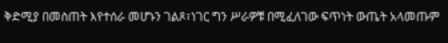ቅድሚያ በመስጠት እየተሰራ መሆኑን ገልጾ፣ነገር ግን ሥራዎቹ በሚፈለገው ፍጥነት ውጤት አላመጡም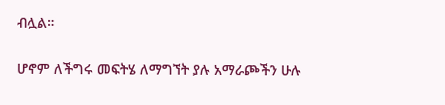ብሏል።

ሆኖም ለችግሩ መፍትሄ ለማግኘት ያሉ አማራጮችን ሁሉ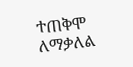ተጠቅሞ ለማቃለል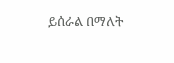ይሰራል በማለት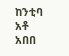ከንቲባ አቶ አበበ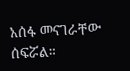አሰፋ መናገራቸው ሰፍሯል።